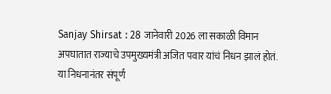Sanjay Shirsat : 28 जानेवारी 2026 ला सकाळी विमान अपघातात राज्याचे उपमुख्यमंत्री अजित पवार यांचं निधन झालं होतं. या निधनानंतर संपूर्ण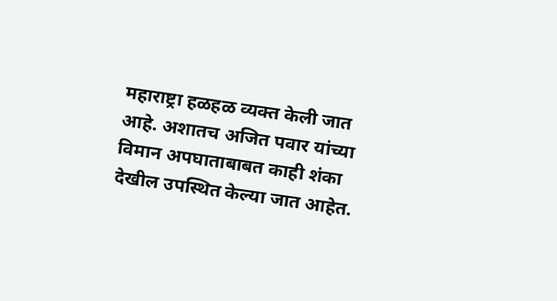महाराष्ट्रा हळहळ व्यक्त केली जात आहे. अशातच अजित पवार यांच्या विमान अपघाताबाबत काही शंका देखील उपस्थित केल्या जात आहेत.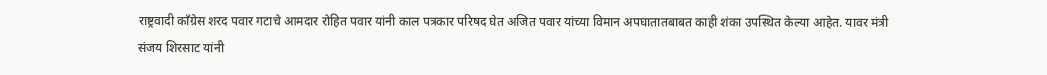राष्ट्रवादी काँग्रेस शरद पवार गटाचे आमदार रोहित पवार यांनी काल पत्रकार परिषद घेत अजित पवार यांच्या विमान अपघातातबाबत काही शंका उपस्थित केल्या आहेत. यावर मंत्री संजय शिरसाट यांनी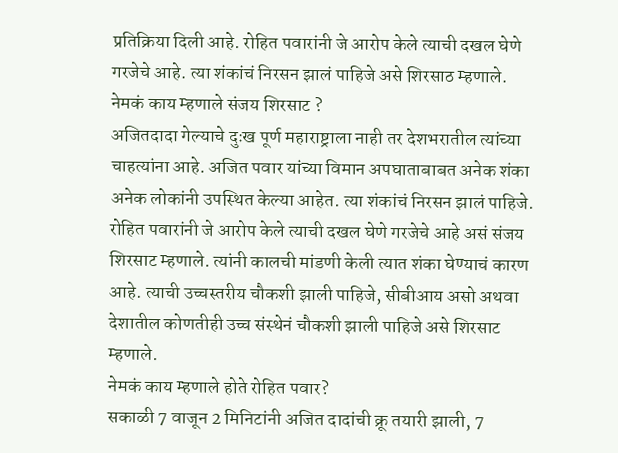प्रतिक्रिया दिली आहे. रोहित पवारांनी जे आरोप केले त्याची दखल घेणे गरजेचे आहे. त्या शंकांचं निरसन झालं पाहिजे असे शिरसाठ म्हणाले.
नेमकं काय म्हणाले संजय शिरसाट ?
अजितदादा गेल्याचे दुःख पूर्ण महाराष्ट्राला नाही तर देशभरातील त्यांच्या चाहत्यांना आहे. अजित पवार यांच्या विमान अपघाताबाबत अनेक शंका अनेक लोकांनी उपस्थित केल्या आहेत. त्या शंकांचं निरसन झालं पाहिजे. रोहित पवारांनी जे आरोप केले त्याची दखल घेणे गरजेचे आहे असं संजय शिरसाट म्हणाले. त्यांनी कालची मांडणी केली त्यात शंका घेण्याचं कारण आहे. त्याची उच्चस्तरीय चौकशी झाली पाहिजे, सीबीआय असो अथवा देशातील कोणतीही उच्च संस्थेनं चौकशी झाली पाहिजे असे शिरसाट म्हणाले.
नेमकं काय म्हणाले होते रोहित पवार?
सकाळी 7 वाजून 2 मिनिटांनी अजित दादांची क्रू तयारी झाली, 7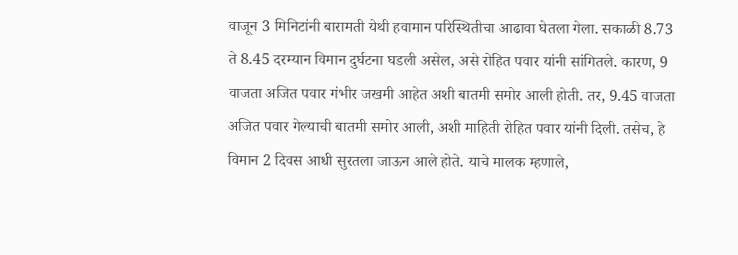वाजून 3 मिनिटांनी बारामती येथी हवामान परिस्थितीचा आढावा घेतला गेला. सकाळी 8.73 ते 8.45 दरम्यान विमान दुर्घटना घडली असेल, असे रोहित पवार यांनी सांगितले. कारण, 9 वाजता अजित पवार गंभीर जखमी आहेत अशी बातमी समोर आली होती. तर, 9.45 वाजता अजित पवार गेल्याची बातमी समोर आली, अशी माहिती रोहित पवार यांनी दिली. तसेच, हे विमान 2 दिवस आधी सुरतला जाऊन आले होते. याचे मालक म्हणाले,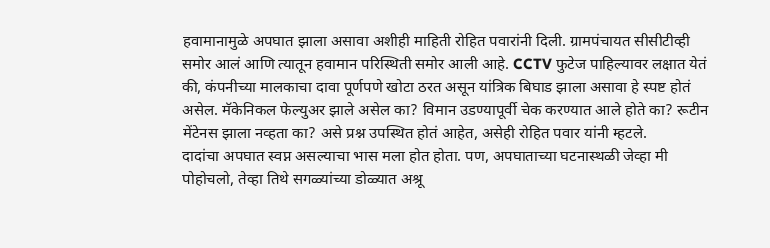हवामानामुळे अपघात झाला असावा अशीही माहिती रोहित पवारांनी दिली. ग्रामपंचायत सीसीटीव्ही समोर आलं आणि त्यातून हवामान परिस्थिती समोर आली आहे. CCTV फुटेज पाहिल्यावर लक्षात येतं की, कंपनीच्या मालकाचा दावा पूर्णपणे खोटा ठरत असून यांत्रिक बिघाड झाला असावा हे स्पष्ट होतं असेल. मॅकेनिकल फेल्युअर झाले असेल का? विमान उडण्यापूर्वी चेक करण्यात आले होते का? रूटीन मेंटेनस झाला नव्हता का? असे प्रश्न उपस्थित होतं आहेत, असेही रोहित पवार यांनी म्हटले.
दादांचा अपघात स्वप्न असल्याचा भास मला होत होता. पण, अपघाताच्या घटनास्थळी जेव्हा मी पोहोचलो, तेव्हा तिथे सगळ्यांच्या डोळ्यात अश्रू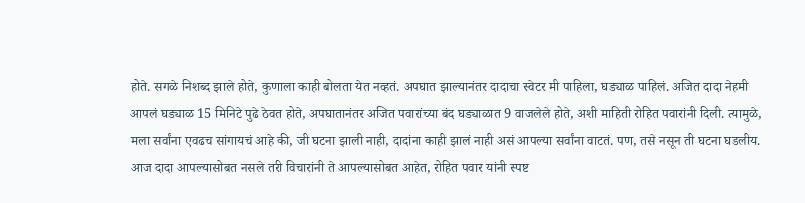होते. सगळे निशब्द झाले होते, कुणाला काही बोलता येत नव्हतं. अपघात झाल्यानंतर दादाचा स्वेटर मी पाहिला, घड्याळ पाहिलं. अजित दादा नेहमी आपलं घड्याळ 15 मिनिटे पुढे ठेवत होते, अपघातानंतर अजित पवारांच्या बंद घड्याळात 9 वाजलेले होते, अशी माहिती रोहित पवारांनी दिली. त्यामुळे, मला सर्वांना एवढच सांगायचं आहे की, जी घटना झाली नाही, दादांना काही झालं नाही असं आपल्या सर्वांना वाटतं. पण, तसे नसून ती घटना घडलीय. आज दादा आपल्यासोबत नसले तरी विचारांनी ते आपल्यासोबत आहेत, रोहित पवार यांनी स्पष्ट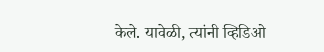केले. यावेळी, त्यांनी व्हिडिओ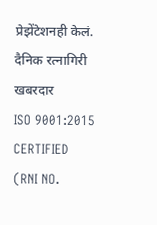प्रेझेंटेशनही केलं.
दैनिक रत्नागिरी खबरदार
ISO 9001:2015 CERTIFIED
(RNI NO.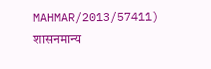MAHMAR/2013/57411)
शासनमान्य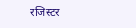रजिस्टर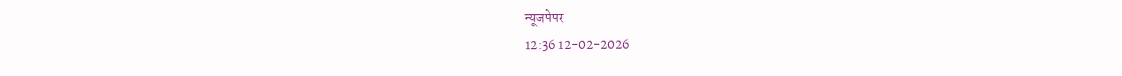न्यूजपेपर
12:36 12-02-2026